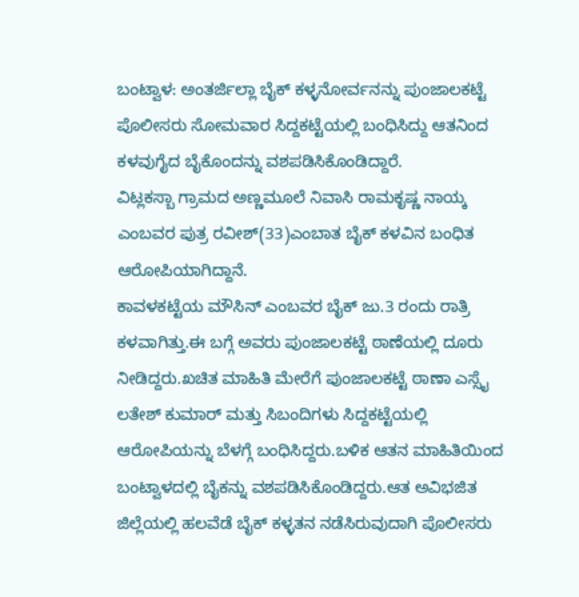ಬಂಟ್ವಾಳ: ಅಂತರ್ಜಿಲ್ಲಾ ಬೈಕ್ ಕಳ್ಳನೋರ್ವನನ್ನು ಪುಂಜಾಲಕಟ್ಟೆ ಪೊಲೀಸರು ಸೋಮವಾರ ಸಿದ್ದಕಟ್ಟೆಯಲ್ಲಿ ಬಂಧಿಸಿದ್ದು ಆತನಿಂದ ಕಳವುಗೈದ ಬೈಕೊಂದನ್ನು ವಶಪಡಿಸಿಕೊಂಡಿದ್ದಾರೆ.
ವಿಟ್ಲಕಸ್ಬಾ ಗ್ರಾಮದ ಅಣ್ಣಮೂಲೆ ನಿವಾಸಿ ರಾಮಕೃಷ್ಣ ನಾಯ್ಕ ಎಂಬವರ ಪುತ್ರ ರವೀಶ್(33)ಎಂಬಾತ ಬೈಕ್ ಕಳವಿನ ಬಂಧಿತ ಆರೋಪಿಯಾಗಿದ್ದಾನೆ.
ಕಾವಳಕಟ್ಟೆಯ ಮೌಸಿನ್ ಎಂಬವರ ಬೈಕ್ ಜು.3 ರಂದು ರಾತ್ರಿ ಕಳವಾಗಿತ್ತು.ಈ ಬಗ್ಗೆ ಅವರು ಪುಂಜಾಲಕಟ್ಟೆ ಠಾಣೆಯಲ್ಲಿ ದೂರು ನೀಡಿದ್ದರು.ಖಚಿತ ಮಾಹಿತಿ ಮೇರೆಗೆ ಪುಂಜಾಲಕಟ್ಟೆ ಠಾಣಾ ಎಸ್ಸೈ ಲತೇಶ್ ಕುಮಾರ್ ಮತ್ತು ಸಿಬಂದಿಗಳು ಸಿದ್ದಕಟ್ಟೆಯಲ್ಲಿ ಆರೋಪಿಯನ್ನು ಬೆಳಗ್ಗೆ ಬಂಧಿಸಿದ್ದರು.ಬಳಿಕ ಆತನ ಮಾಹಿತಿಯಿಂದ ಬಂಟ್ವಾಳದಲ್ಲಿ ಬೈಕನ್ನು ವಶಪಡಿಸಿಕೊಂಡಿದ್ದರು.ಆತ ಅವಿಭಜಿತ ಜಿಲ್ಲೆಯಲ್ಲಿ ಹಲವೆಡೆ ಬೈಕ್ ಕಳ್ಳತನ ನಡೆಸಿರುವುದಾಗಿ ಪೊಲೀಸರು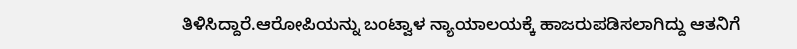ತಿಳಿಸಿದ್ದಾರೆ.ಆರೋಪಿಯನ್ನು ಬಂಟ್ವಾಳ ನ್ಯಾಯಾಲಯಕ್ಕೆ ಹಾಜರುಪಡಿಸಲಾಗಿದ್ದು ಆತನಿಗೆ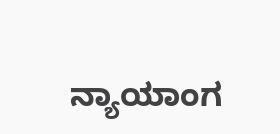ನ್ಯಾಯಾಂಗ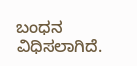ಬಂಧನ ವಿಧಿಸಲಾಗಿದೆ.